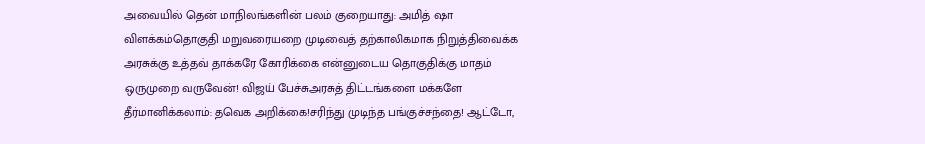அவையில் தென் மாநிலங்களின் பலம் குறையாது: அமித் ஷா விளக்கம்தொகுதி மறுவரையறை முடிவைத் தற்காலிகமாக நிறுத்திவைக்க அரசுக்கு உத்தவ் தாக்கரே கோரிக்கை என்னுடைய தொகுதிக்கு மாதம் ஒருமுறை வருவேன்! விஜய் பேச்சுஅரசுத் திட்டங்களை மக்களே தீர்மானிக்கலாம்: தவெக அறிக்கை!சரிந்து முடிந்த பங்குச்சந்தை! ஆட்டோ,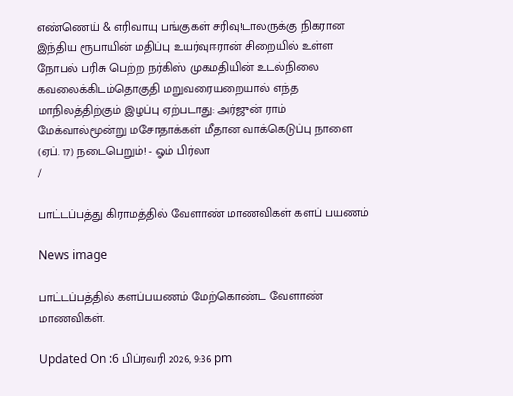எண்ணெய் & எரிவாயு பங்குகள் சரிவு!டாலருக்கு நிகரான இந்திய ரூபாயின் மதிப்பு உயர்வுஈரான் சிறையில் உள்ள நோபல் பரிசு பெற்ற நர்கிஸ் முகமதியின் உடல்நிலை கவலைக்கிடம்தொகுதி மறுவரையறையால் எந்த மாநிலத்திற்கும் இழப்பு ஏற்படாது: அர்ஜுன் ராம் மேக்வால்மூன்று மசோதாக்கள் மீதான வாக்கெடுப்பு நாளை (ஏப். 17) நடைபெறும்! - ஓம் பிர்லா
/

பாட்டப்பத்து கிராமத்தில் வேளாண் மாணவிகள் களப் பயணம்

News image

பாட்டப்பத்தில் களப்பயணம் மேற்கொண்ட வேளாண் மாணவிகள்.

Updated On :6 பிப்ரவரி 2026, 9:36 pm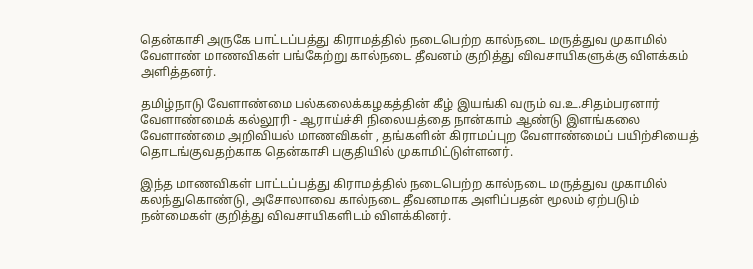தென்காசி அருகே பாட்டப்பத்து கிராமத்தில் நடைபெற்ற கால்நடை மருத்துவ முகாமில் வேளாண் மாணவிகள் பங்கேற்று கால்நடை தீவனம் குறித்து விவசாயிகளுக்கு விளக்கம் அளித்தனர்.

தமிழ்நாடு வேளாண்மை பல்கலைக்கழகத்தின் கீழ் இயங்கி வரும் வ.உ.சிதம்பரனார் வேளாண்மைக் கல்லூரி - ஆராய்ச்சி நிலையத்தை நான்காம் ஆண்டு இளங்கலை வேளாண்மை அறிவியல் மாணவிகள் , தங்களின் கிராமப்புற வேளாண்மைப் பயிற்சியைத் தொடங்குவதற்காக தென்காசி பகுதியில் முகாமிட்டுள்ளனர்.

இந்த மாணவிகள் பாட்டப்பத்து கிராமத்தில் நடைபெற்ற கால்நடை மருத்துவ முகாமில் கலந்துகொண்டு, அசோலாவை கால்நடை தீவனமாக அளிப்பதன் மூலம் ஏற்படும் நன்மைகள் குறித்து விவசாயிகளிடம் விளக்கினர்.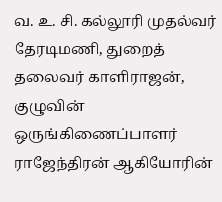வ. உ. சி. கல்லூரி முதல்வர் தேரடிமணி, துறைத் தலைவர் காளிராஜன், குழுவின் ஒருங்கிணைப்பாளர் ராஜேந்திரன் ஆகியோரின்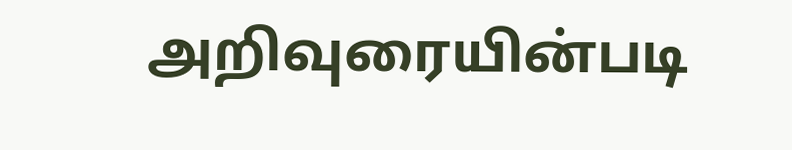அறிவுரையின்படி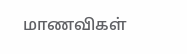மாணவிகள்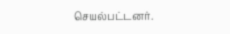செயல்பட்டனர்.